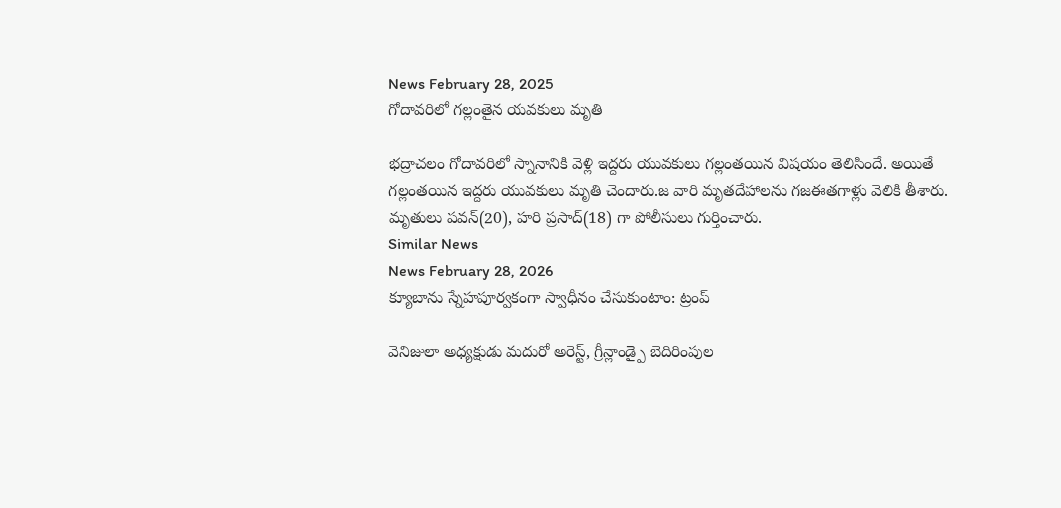News February 28, 2025
గోదావరిలో గల్లంతైన యవకులు మృతి

భద్రాచలం గోదావరిలో స్నానానికి వెళ్లి ఇద్దరు యువకులు గల్లంతయిన విషయం తెలిసిందే. అయితే గల్లంతయిన ఇద్దరు యువకులు మృతి చెందారు.జ వారి మృతదేహాలను గజఈతగాళ్లు వెలికి తీశారు. మృతులు పవన్(20), హరి ప్రసాద్(18) గా పోలీసులు గుర్తించారు.
Similar News
News February 28, 2026
క్యూబాను స్నేహపూర్వకంగా స్వాధీనం చేసుకుంటాం: ట్రంప్

వెనిజులా అధ్యక్షుడు మదురో అరెస్ట్, గ్రీన్లాండ్పై బెదిరింపుల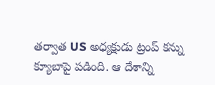తర్వాత US అధ్యక్షుడు ట్రంప్ కన్ను క్యూబాపై పడింది. ఆ దేశాన్ని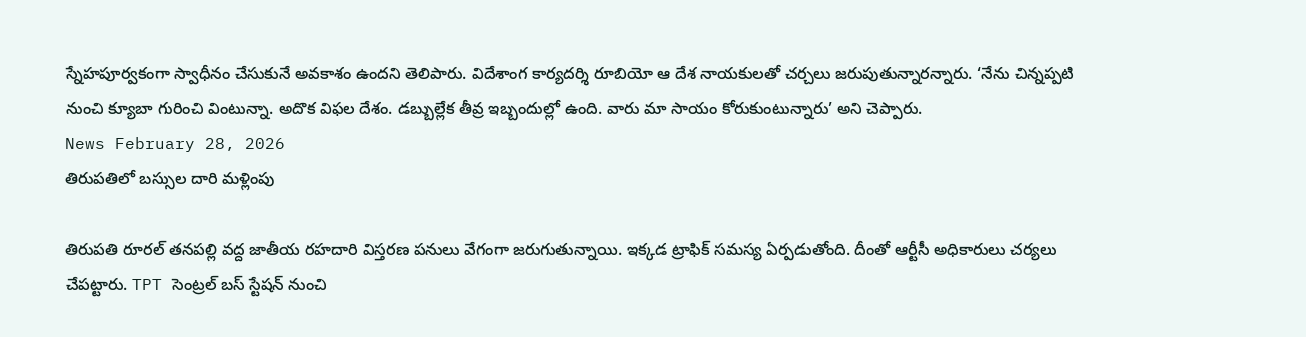స్నేహపూర్వకంగా స్వాధీనం చేసుకునే అవకాశం ఉందని తెలిపారు. విదేశాంగ కార్యదర్శి రూబియో ఆ దేశ నాయకులతో చర్చలు జరుపుతున్నారన్నారు. ‘నేను చిన్నప్పటి నుంచి క్యూబా గురించి వింటున్నా. అదొక విఫల దేశం. డబ్బుల్లేక తీవ్ర ఇబ్బందుల్లో ఉంది. వారు మా సాయం కోరుకుంటున్నారు’ అని చెప్పారు.
News February 28, 2026
తిరుపతిలో బస్సుల దారి మళ్లింపు

తిరుపతి రూరల్ తనపల్లి వద్ద జాతీయ రహదారి విస్తరణ పనులు వేగంగా జరుగుతున్నాయి. ఇక్కడ ట్రాఫిక్ సమస్య ఏర్పడుతోంది. దీంతో ఆర్టీసీ అధికారులు చర్యలు చేపట్టారు. TPT సెంట్రల్ బస్ స్టేషన్ నుంచి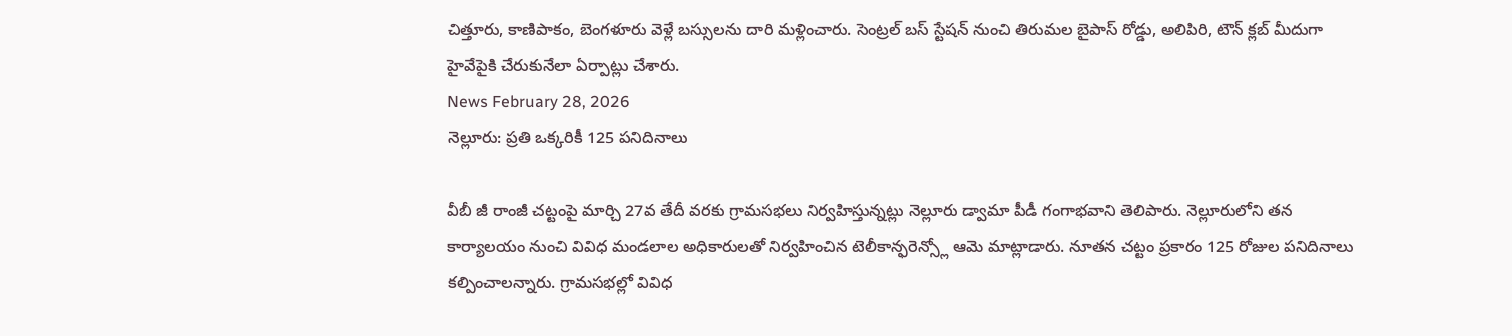చిత్తూరు, కాణిపాకం, బెంగళూరు వెళ్లే బస్సులను దారి మళ్లించారు. సెంట్రల్ బస్ స్టేషన్ నుంచి తిరుమల బైపాస్ రోడ్డు, అలిపిరి, టౌన్ క్లబ్ మీదుగా హైవేపైకి చేరుకునేలా ఏర్పాట్లు చేశారు.
News February 28, 2026
నెల్లూరు: ప్రతి ఒక్కరికీ 125 పనిదినాలు

వీబీ జీ రాంజీ చట్టంపై మార్చి 27వ తేదీ వరకు గ్రామసభలు నిర్వహిస్తున్నట్లు నెల్లూరు డ్వామా పీడీ గంగాభవాని తెలిపారు. నెల్లూరులోని తన కార్యాలయం నుంచి వివిధ మండలాల అధికారులతో నిర్వహించిన టెలీకాన్ఫరెన్స్లో ఆమె మాట్లాడారు. నూతన చట్టం ప్రకారం 125 రోజుల పనిదినాలు కల్పించాలన్నారు. గ్రామసభల్లో వివిధ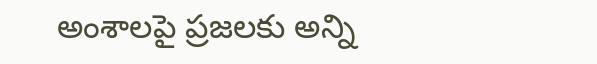అంశాలపై ప్రజలకు అన్ని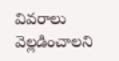వివరాలు వెల్లడించాలని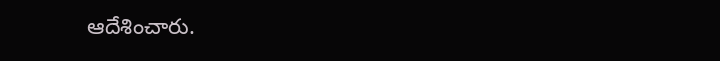ఆదేశించారు.